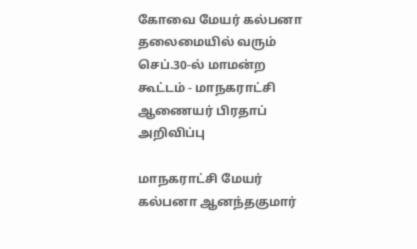கோவை மேயர் கல்பனா தலைமையில் வரும் செப்.30-ல் மாமன்ற கூட்டம் - மாநகராட்சி ஆணையர் பிரதாப் அறிவிப்பு

மாநகராட்சி மேயர் கல்பனா ஆனந்தகுமார்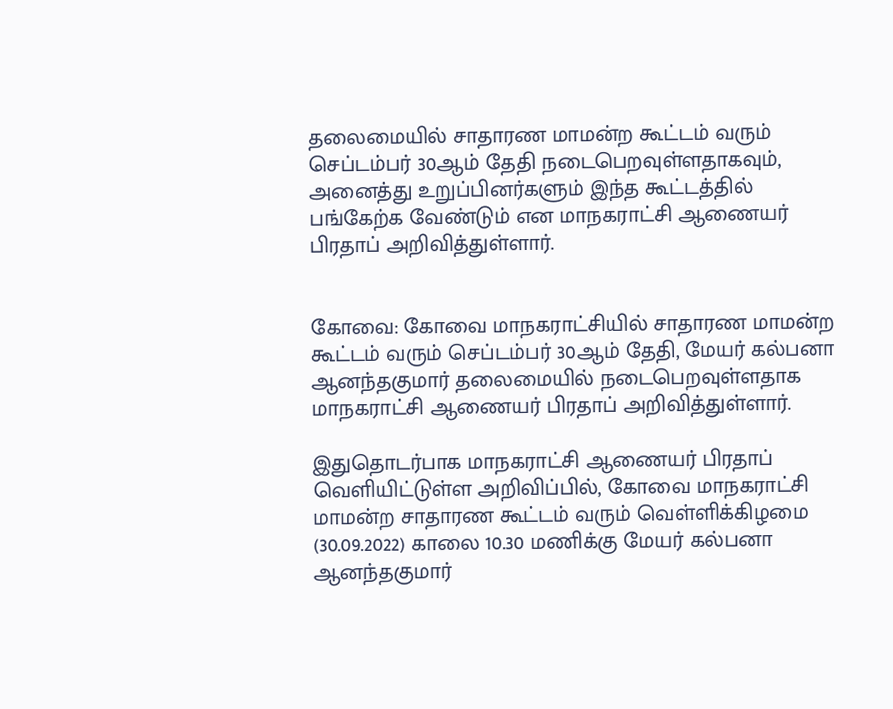தலைமையில் சாதாரண மாமன்ற கூட்டம் வரும் செப்டம்பர் 30ஆம் தேதி நடைபெறவுள்ளதாகவும், அனைத்து உறுப்பினர்களும் இந்த கூட்டத்தில் பங்கேற்க வேண்டும் என மாநகராட்சி ஆணையர் பிரதாப் அறிவித்துள்ளார்.


கோவை: கோவை மாநகராட்சியில் சாதாரண மாமன்ற கூட்டம் வரும் செப்டம்பர் 30ஆம் தேதி, மேயர் கல்பனா ஆனந்தகுமார் தலைமையில் நடைபெறவுள்ளதாக மாநகராட்சி ஆணையர் பிரதாப் அறிவித்துள்ளார்.

இதுதொடர்பாக மாநகராட்சி ஆணையர் பிரதாப் வெளியிட்டுள்ள அறிவிப்பில், கோவை மாநகராட்சி மாமன்ற சாதாரண கூட்டம்‌ வரும் வெள்ளிக்கிழமை (30.09.2022) காலை 10.30 மணிக்கு மேயர்‌ கல்பனா ஆனந்தகுமார்‌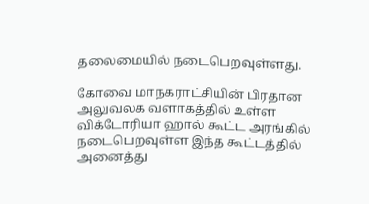தலைமையில்‌ நடைபெறவுள்ளது.

கோவை மாநகராட்சியின் பிரதான அலுவலக வளாகத்தில்‌ உள்ள விக்டோரியா ஹால்‌ கூட்ட அரங்கில்‌ நடைபெறவுள்ள இந்த கூட்டத்தில் அனைத்து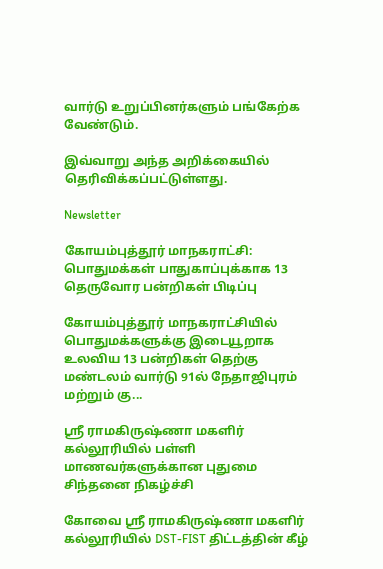வார்டு உறுப்பினர்களும் பங்கேற்க வேண்டும்.

இவ்வாறு அந்த அறிக்கையில் தெரிவிக்கப்பட்டுள்ளது.

Newsletter

கோயம்புத்தூர் மாநகராட்சி: பொதுமக்கள் பாதுகாப்புக்காக 13 தெருவோர பன்றிகள் பிடிப்பு

கோயம்புத்தூர் மாநகராட்சியில் பொதுமக்களுக்கு இடையூறாக உலவிய 13 பன்றிகள் தெற்கு மண்டலம் வார்டு 91ல் நேதாஜிபுரம் மற்றும் கு...

ஸ்ரீ ராமகிருஷ்ணா மகளிர் கல்லூரியில் பள்ளி மாணவர்களுக்கான புதுமை சிந்தனை நிகழ்ச்சி

கோவை ஸ்ரீ ராமகிருஷ்ணா மகளிர் கல்லூரியில் DST-FIST திட்டத்தின் கீழ்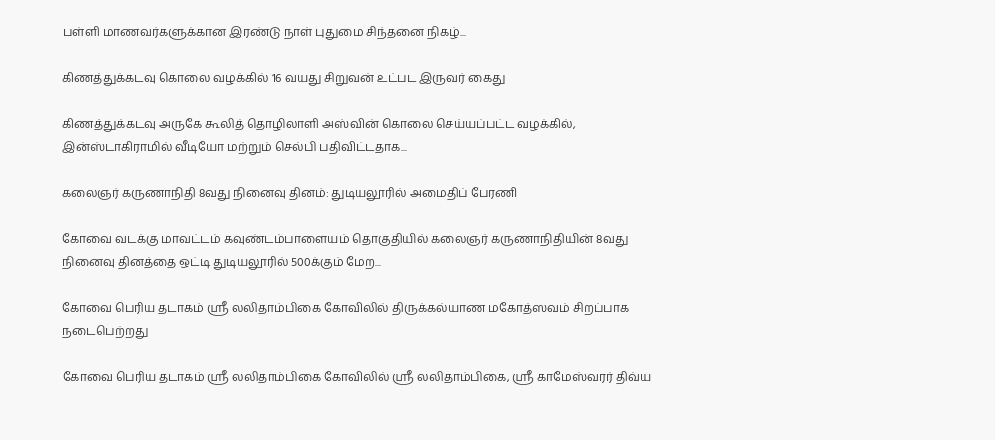பள்ளி மாணவர்களுக்கான இரண்டு நாள் புதுமை சிந்தனை நிகழ்...

கிணத்துக்கடவு கொலை வழக்கில் 16 வயது சிறுவன் உட்பட இருவர் கைது

கிணத்துக்கடவு அருகே கூலித் தொழிலாளி அஸ்வின் கொலை செய்யப்பட்ட வழக்கில், இன்ஸ்டாகிராமில் வீடியோ மற்றும் செல்பி பதிவிட்டதாக...

கலைஞர் கருணாநிதி 8வது நினைவு தினம்: துடியலூரில் அமைதிப் பேரணி

கோவை வடக்கு மாவட்டம் கவுண்டம்பாளையம் தொகுதியில் கலைஞர் கருணாநிதியின் 8வது நினைவு தினத்தை ஒட்டி துடியலூரில் 500க்கும் மேற...

கோவை பெரிய தடாகம் ஸ்ரீ லலிதாம்பிகை கோவிலில் திருக்கல்யாண மகோத்ஸவம் சிறப்பாக நடைபெற்றது

கோவை பெரிய தடாகம் ஸ்ரீ லலிதாம்பிகை கோவிலில் ஸ்ரீ லலிதாம்பிகை, ஸ்ரீ காமேஸ்வரர் திவ்ய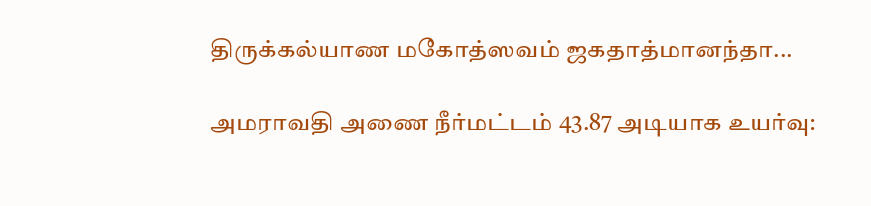திருக்கல்யாண மகோத்ஸவம் ஜகதாத்மானந்தா...

அமராவதி அணை நீர்மட்டம் 43.87 அடியாக உயர்வு: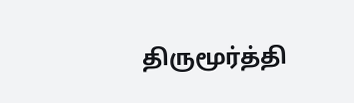திருமூர்த்தி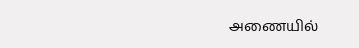அணையில்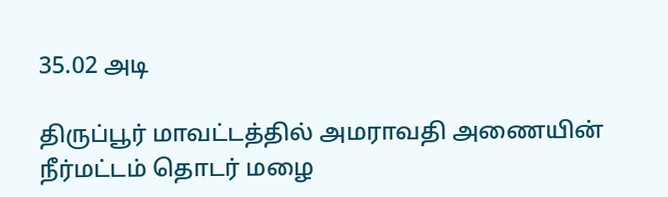35.02 அடி

திருப்பூர் மாவட்டத்தில் அமராவதி அணையின் நீர்மட்டம் தொடர் மழை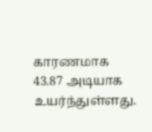காரணமாக 43.87 அடியாக உயர்ந்துள்ளது.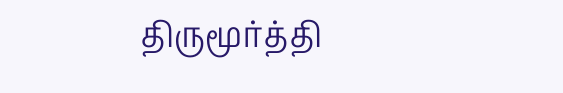திருமூர்த்தி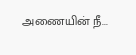அணையின் நீ...